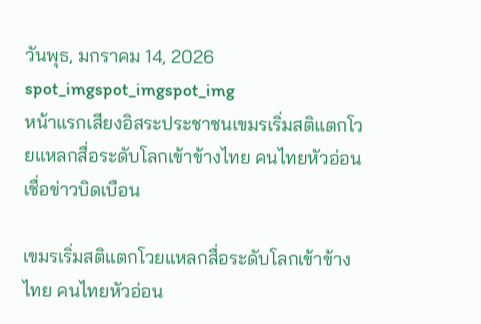วันพุธ, มกราคม 14, 2026
spot_imgspot_imgspot_img
หน้าแรกเสียงอิสระประชาชนเขมรเริ่มสติแตกโวยแหลกสื่อระดับโลกเข้าข้างไทย คนไทยหัวอ่อนเชื่อข่าวบิดเบือน

เขมรเริ่มสติแตกโวยแหลกสื่อระดับโลกเข้าข้างไทย คนไทยหัวอ่อน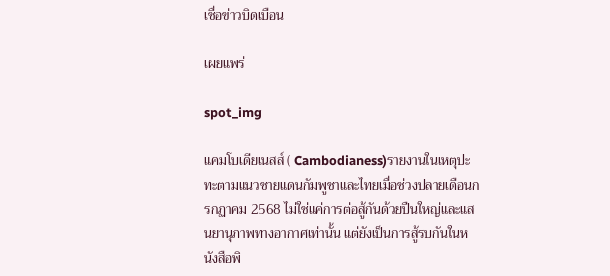เชื่อข่าวบิดเบือน

เผยแพร่

spot_img

แคมโบเดียเนสส์ ( Cambodianess)รายงานในเหตุปะทะตามแนวชายแดนกัมพูชาและไทยเมื่อช่วงปลายเดือนกรกฏาคม 2568 ไม่ใช่แค่การต่อสู้กันด้วยปืนใหญ่และแสนยานุภาพทางอากาศเท่านั้น แต่ยังเป็นการสู้รบกันในหนังสือพิ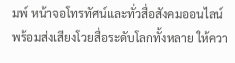มพ์ หน้าจอโทรทัศน์และทั่วสื่อสังคมออนไลน์ พร้อมส่งเสียงโวยสื่อระดับโลกทั้งหลาย ให้ควา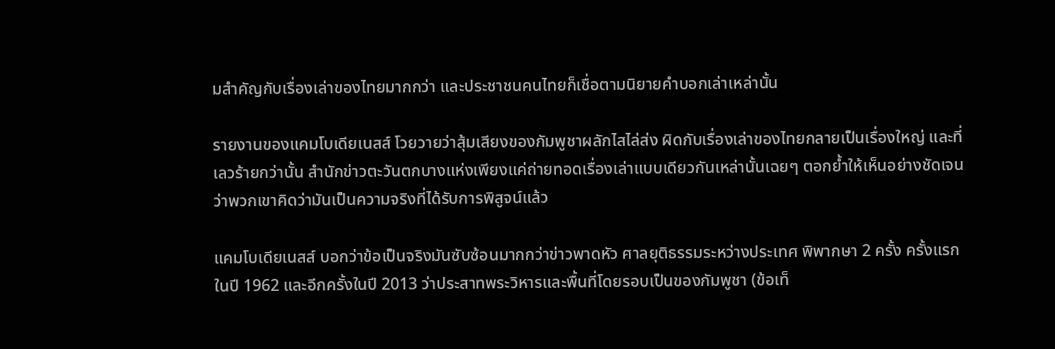มสำคัญกับเรื่องเล่าของไทยมากกว่า และประชาชนคนไทยก็เชื่อตามนิยายคำบอกเล่าเหล่านั้น

รายงานของแคมโบเดียเนสส์ โวยวายว่าสุ้มเสียงของกัมพูชาผลักไสไล่ส่ง ผิดกับเรื่องเล่าของไทยกลายเป็นเรื่องใหญ่ และที่เลวร้ายกว่านั้น สำนักข่าวตะวันตกบางแห่งเพียงแค่ถ่ายทอดเรื่องเล่าแบบเดียวกันเหล่านั้นเฉยๆ ตอกย้ำให้เห็นอย่างชัดเจนว่าพวกเขาคิดว่ามันเป็นความจริงที่ได้รับการพิสูจน์แล้ว

แคมโบเดียเนสส์ บอกว่าข้อเป็นจริงมันซับซ้อนมากกว่าข่าวพาดหัว ศาลยุติธรรมระหว่างประเทศ พิพากษา 2 ครั้ง ครั้งแรกในปี 1962 และอีกครั้งในปี 2013 ว่าประสาทพระวิหารและพื้นที่โดยรอบเป็นของกัมพูชา (ข้อเท็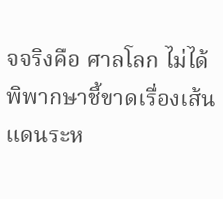จจริงคือ ศาลโลก ไม่ได้พิพากษาชี้ขาดเรื่องเส้นแดนระห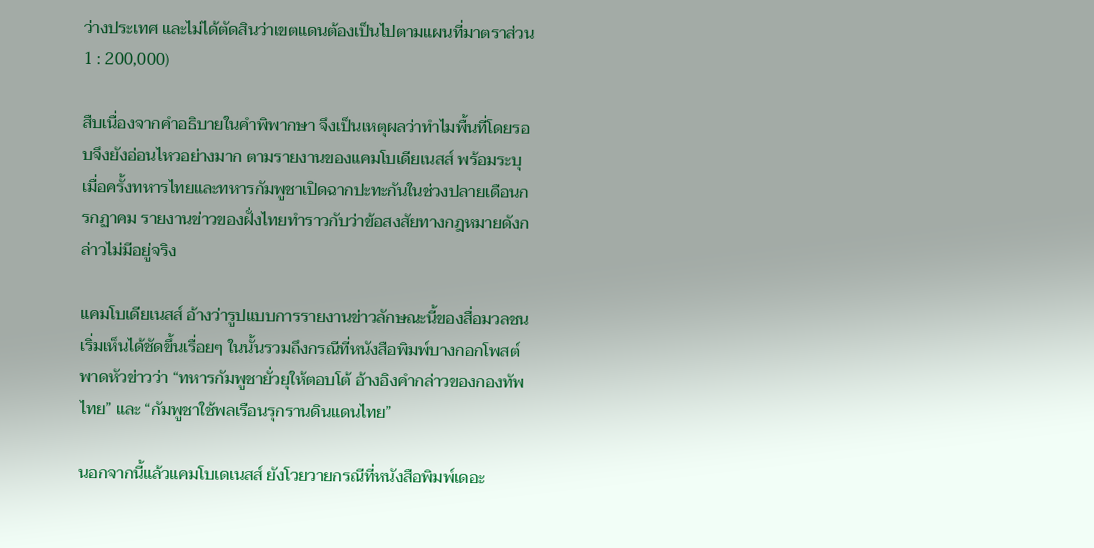ว่างประเทศ และไม่ได้ตัดสินว่าเขตแดนต้องเป็นไปตามแผนที่มาตราส่วน 1 : 200,000)

สืบเนื่องจากคำอธิบายในคำพิพากษา จึงเป็นเหตุผลว่าทำไมพื้นที่โดยรอบจึงยังอ่อนไหวอย่างมาก ตามรายงานของแคมโบเดียเนสส์ พร้อมระบุเมื่อครั้งทหารไทยและทหารกัมพูชาเปิดฉากปะทะกันในช่วงปลายเดือนกรกฏาคม รายงานข่าวของฝั่งไทยทำราวกับว่าข้อสงสัยทางกฎหมายดังกล่าวไม่มีอยู่จริง

แคมโบเดียเนสส์ อ้างว่ารูปแบบการรายงานข่าวลักษณะนี้ของสื่อมวลชนเริ่มเห็นได้ชัดขึ้นเรื่อยๆ ในนั้นรวมถึงกรณีที่หนังสือพิมพ์บางกอกโพสต์พาดหัวข่าวว่า “ทหารกัมพูชายั่วยุให้ตอบโต้ อ้างอิงคำกล่าวของกองทัพไทย” และ “กัมพูชาใช้พลเรือนรุกรานดินแดนไทย”

นอกจากนี้แล้วแคมโบเดเนสส์ ยังโวยวายกรณีที่หนังสือพิมพ์เดอะ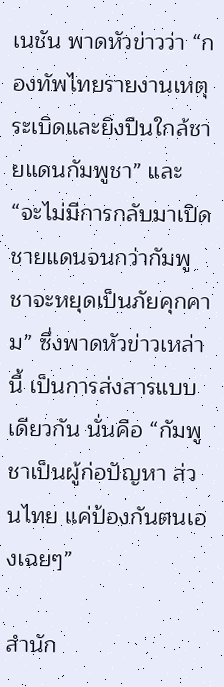เนชัน พาดหัวข่าวว่า “กองทัพไทยรายงานเหตุระเบิดและยิงปืนใกล้ชายแดนกัมพูชา” และ “จะไม่มีการกลับมาเปิดชายแดนจนกว่ากัมพูชาจะหยุดเป็นภัยคุกคาม” ซึ่งพาดหัวข่าวเหล่านี้ เป็นการส่งสารแบบเดียวกัน นั่นคือ “กัมพูชาเป็นผู้ก่อปัญหา ส่วนไทย แค่ป้องกันตนเองเฉยๆ”

สำนัก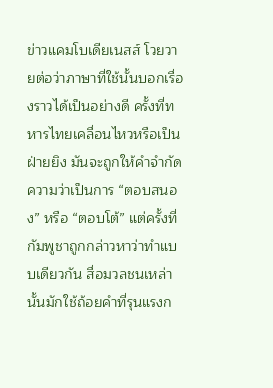ข่าวแคมโบเดียเนสส์ โวยวายต่อว่าภาษาที่ใช้นั้นบอกเรื่องราวได้เป็นอย่างดี ครั้งที่ทหารไทยเคลื่อนไหวหรือเป็นฝ่ายยิง มันจะถูกให้คำจำกัดความว่าเป็นการ “ตอบสนอง” หรือ “ตอบโต้” แต่ครั้งที่กัมพูชาถูกกล่าวหาว่าทำแบบเดียวกัน สื่อมวลชนเหล่านั้นมักใช้ถ้อยคำที่รุนแรงก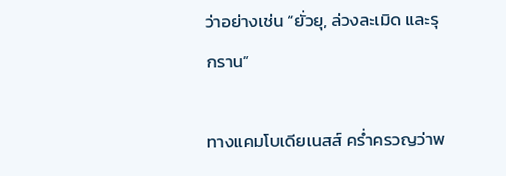ว่าอย่างเช่น “ยั่วยุ, ล่วงละเมิด และรุกราน”

ทางแคมโบเดียเนสส์ คร่ำครวญว่าพ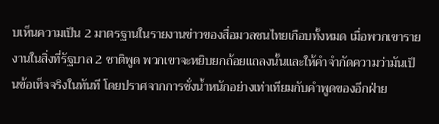บเห็นความเป็น 2 มาตรฐานในรายงานข่าวของสื่อมวลชนไทยเกือบทั้งหมด เมื่อพวกเขารายงานในสิ่งที่รัฐบาล 2 ชาติพูด พวกเขาจะหยิบยกถ้อยแถลงนั้นและให้คำจำกัดความว่ามันเป็นข้อเท็จจริงในทันที โดยปราศจากการชั่งน้ำหนักอย่างเท่าเทียมกับคำพูดของอีกฝ่าย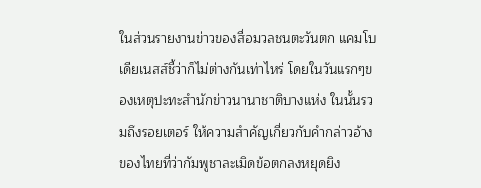ในส่วนรายงานข่าวของสื่อมวลชนตะวันตก แคมโบเดียเนสส์ชี้ว่าก็ไม่ต่างกันเท่าไหร่ โดยในวันแรกๆของเหตุปะทะสำนักข่าวนานาชาติบางแห่ง ในนั้นรวมถึงรอยเตอร์ ให้ความสำคัญเกี่ยวกับคำกล่าวอ้างของไทยที่ว่ากัมพูชาละเมิดข้อตกลงหยุดยิง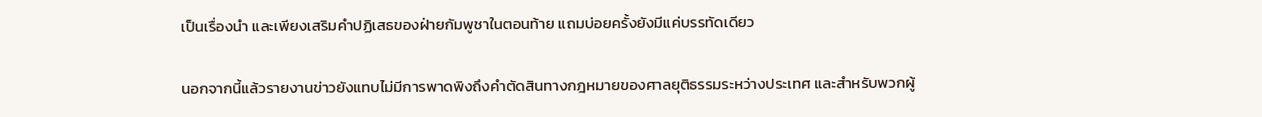เป็นเรื่องนำ และเพียงเสริมคำปฏิเสธของฝ่ายกัมพูชาในตอนท้าย แถมบ่อยครั้งยังมีแค่บรรทัดเดียว

นอกจากนี้แล้วรายงานข่าวยังแทบไม่มีการพาดพิงถึงคำตัดสินทางกฎหมายของศาลยุติธรรมระหว่างประเทศ และสำหรับพวกผู้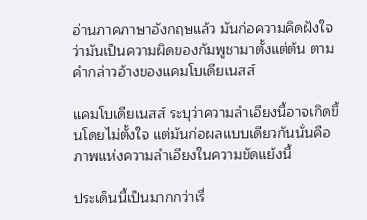อ่านภาคภาษาอังกฤษแล้ว มันก่อความคิดฝังใจว่ามันเป็นความผิดของกัมพูชามาตั้งแต่ต้น ตามคำกล่าวอ้างของแคมโบเดียเนสส์

แคมโบเดียเนสส์ ระบุว่าความลำเอียงนี้อาจเกิดขึ้นโดยไม่ตั้งใจ แต่มันก่อผลแบบเดียวกันนั่นคือภาพแห่งความลำเอียงในความขัดแย้งนี้

ประเด็นนี้เป็นมากกว่าเรื่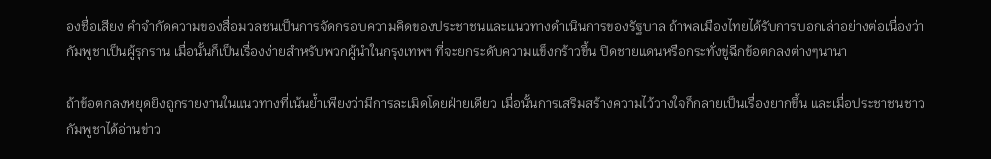องชื่อเสียง คำจำกัดความของสื่อมวลชนเป็นการจัดกรอบความคิดของประชาชนและแนวทางดำเนินการของรัฐบาล ถ้าพลเมืองไทยได้รับการบอกเล่าอย่างต่อเนื่องว่ากัมพูชาเป็นผู้รุกราน เมื่อนั้นก็เป็นเรื่องง่ายสำหรับพวกผู้นำในกรุงเทพฯ ที่จะยกระดับความแข็งกร้าวขึ้น ปิดชายแดนหรือกระทั่งขู่ฉีกข้อตกลงต่างๆนานา

ถ้าข้อตกลงหยุดยิงถูกรายงานในแนวทางที่เน้นย้ำเพียงว่ามีการละเมิดโดยฝ่ายเดียว เมื่อนั้นการเสริมสร้างความไว้วางใจก็กลายเป็นเรื่องยากขึ้น และเมื่อประชาชนชาวกัมพูชาได้อ่านข่าว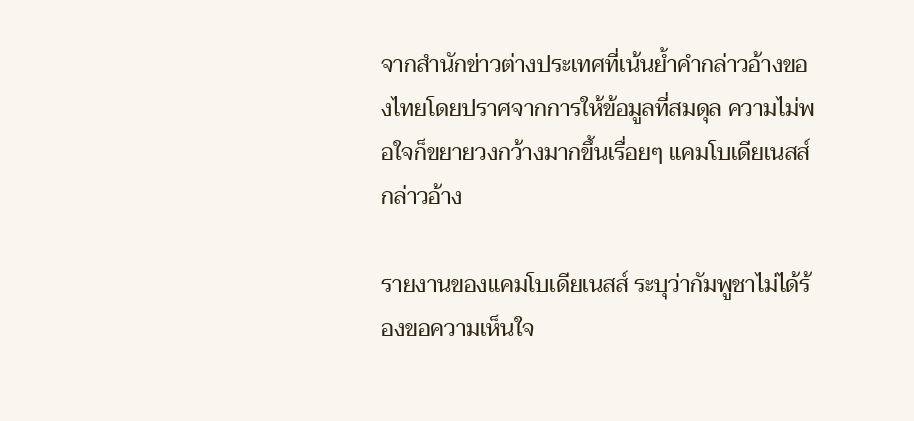จากสำนักข่าวต่างประเทศที่เน้นย้ำคำกล่าวอ้างของไทยโดยปราศจากการให้ข้อมูลที่สมดุล ความไม่พอใจก็ขยายวงกว้างมากขึ้นเรื่อยๆ แคมโบเดียเนสส์กล่าวอ้าง

รายงานของแคมโบเดียเนสส์ ระบุว่ากัมพูชาไม่ได้ร้องขอความเห็นใจ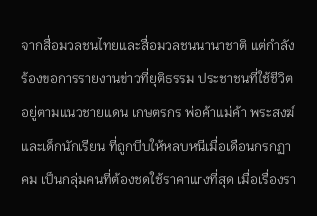จากสื่อมวลชนไทยและสื่อมวลชนนานาชาติ แต่กำลังร้องขอการรายงานข่าวที่ยุติธรรม ประชาชนที่ใช้ชีวิตอยู่ตามแนวชายแดน เกษตรกร พ่อค้าแม่ค้า พระสงฆ์และเด็กนักเรียน ที่ถูกบีบให้หลบหนีเมื่อเดือนกรกฏาคม เป็นกลุ่มคนที่ต้องชดใช้ราคาแrงที่สุด เมื่อเรื่องรา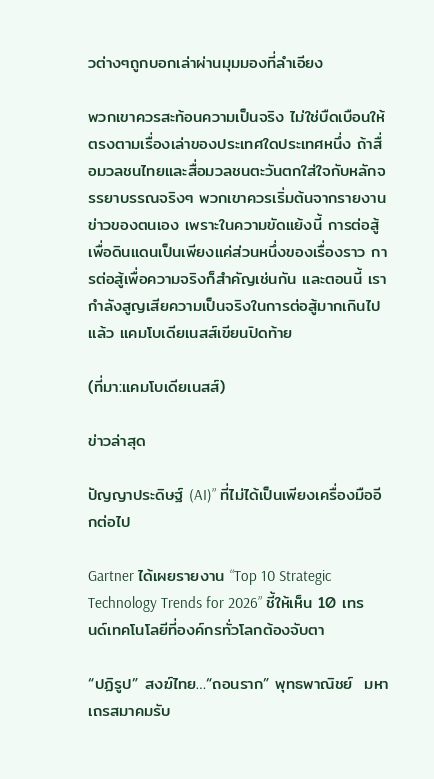วต่างๆถูกบอกเล่าผ่านมุมมองที่ลำเอียง

พวกเขาควรสะท้อนความเป็นจริง ไม่ใช่บืดเบือนให้ตรงตามเรื่องเล่าของประเทศใดประเทศหนึ่ง ถ้าสื่อมวลชนไทยและสื่อมวลชนตะวันตกใส่ใจกับหลักจรรยาบรรณจริงๆ พวกเขาควรเริ่มต้นจากรายงานข่าวของตนเอง เพราะในความขัดแย้งนี้ การต่อสู้เพื่อดินแดนเป็นเพียงแค่ส่วนหนึ่งของเรื่องราว การต่อสู้เพื่อความจริงก็สำคัญเช่นกัน และตอนนี้ เรากำลังสูญเสียความเป็นจริงในการต่อสู้มากเกินไปแล้ว แคมโบเดียเนสส์เขียนปิดท้าย

(ที่มา:แคมโบเดียเนสส์)

ข่าวล่าสุด

ปัญญาประดิษฐ์ (AI)” ที่ไม่ได้เป็นเพียงเครื่องมืออีกต่อไป

Gartner ได้เผยรายงาน “Top 10 Strategic Technology Trends for 2026” ชี้ให้เห็น 10 เทรนด์เทคโนโลยีที่องค์กรทั่วโลกต้องจับตา

“ปฏิรูป” สงฆ์ไทย…“ถอนราก” พุทธพาณิชย์  มหาเถรสมาคมรับ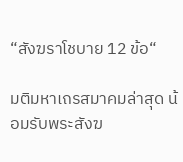“สังฆราโชบาย 12 ข้อ“

มติมหาเถรสมาคมล่าสุด น้อมรับพระสังฆ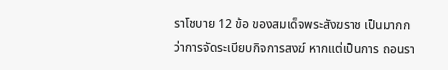ราโชบาย 12 ข้อ ของสมเด็จพระสังฆราช เป็นมากกว่าการจัดระเบียบกิจการสงฆ์ หากแต่เป็นการ ถอนรา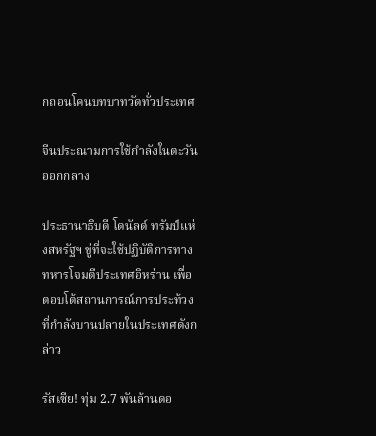กถอนโคนบทบาทวัดทั่วประเทศ

จีนประณามการใช้กำลังในตะวันออกกลาง

ประธานาธิบดี โดนัลด์ ทรัมป์แห่งสหรัฐฯ ขู่ที่จะใช้ปฏิบัติการทางทหารโจมตีประเทศอิหร่าน เพื่อตอบโต้สถานการณ์การประท้วงที่กำลังบานปลายในประเทศดังกล่าว

รัสเซีย! ทุ่ม 2.7 พันล้านดอ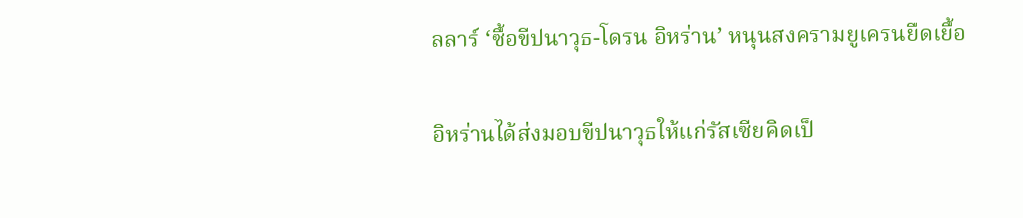ลลาร์ ‘ซื้อขีปนาวุธ-โดรน อิหร่าน’ หนุนสงครามยูเครนยืดเยื้อ

อิหร่านได้ส่งมอบขีปนาวุธให้แก่รัสเซียคิดเป็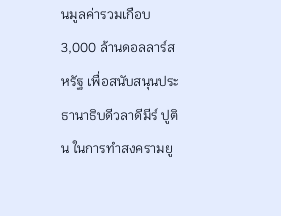นมูลค่ารวมเกือบ 3,000 ล้านดอลลาร์สหรัฐ เพื่อสนับสนุนประธานาธิบดีวลาดีมีร์ ปูติน ในการทำสงครามยู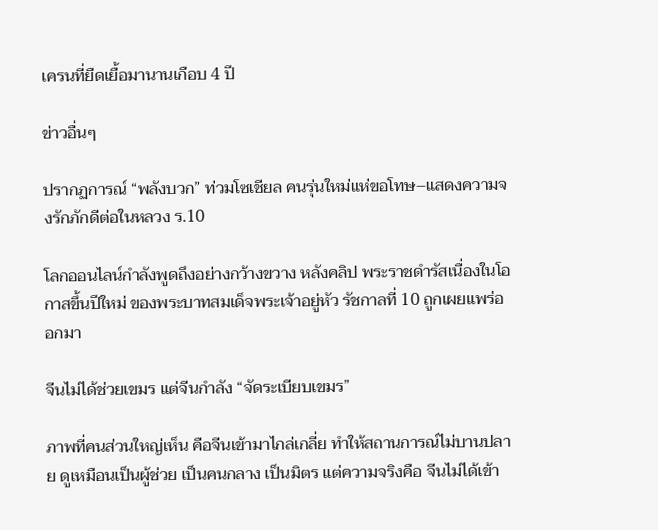เครนที่ยืดเยื้อมานานเกือบ 4 ปี

ข่าวอื่นๆ

ปรากฏการณ์ “พลังบวก” ท่วมโซเชียล คนรุ่นใหม่แห่ขอโทษ–แสดงความจงรักภักดีต่อในหลวง ร.10

โลกออนไลน์กำลังพูดถึงอย่างกว้างขวาง หลังคลิป พระราชดำรัสเนื่องในโอกาสขึ้นปีใหม่ ของพระบาทสมเด็จพระเจ้าอยู่หัว รัชกาลที่ 10 ถูกเผยแพร่ออกมา

จีนไม่ได้ช่วยเขมร แต่จีนกำลัง “จัดระเบียบเขมร”

ภาพที่คนส่วนใหญ่เห็น คือจีนเข้ามาไกล่เกลี่ย ทำให้สถานการณ์ไม่บานปลาย ดูเหมือนเป็นผู้ช่วย เป็นคนกลาง เป็นมิตร แต่ความจริงคือ จีนไม่ได้เข้า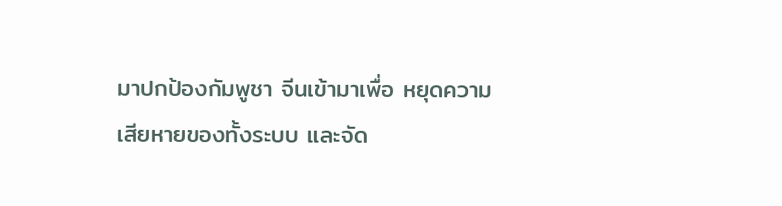มาปกป้องกัมพูชา จีนเข้ามาเพื่อ หยุดความเสียหายของทั้งระบบ และจัด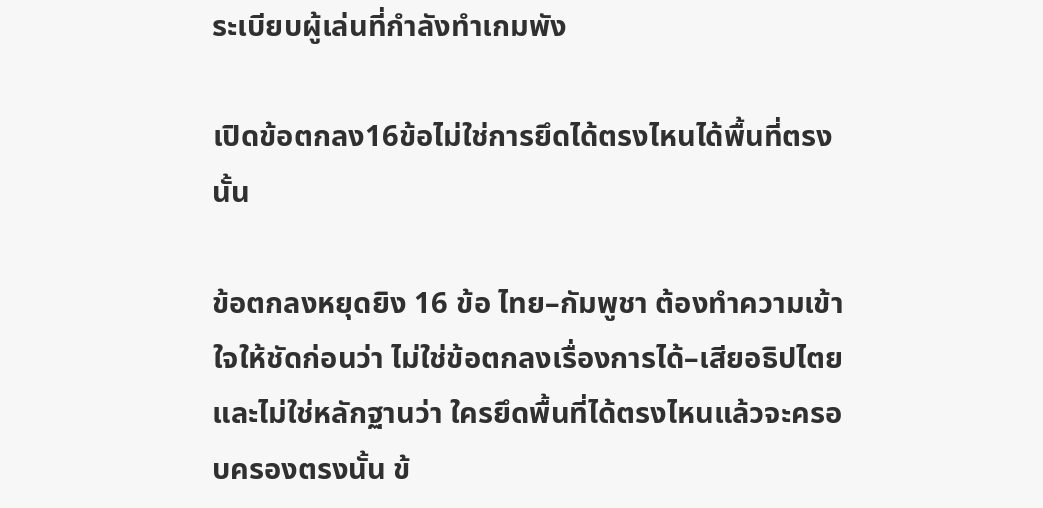ระเบียบผู้เล่นที่กำลังทำเกมพัง

เปิดข้อตกลง16ข้อไม่ใช่การยึดได้ตรงไหนได้พื้นที่ตรงนั้น

ข้อตกลงหยุดยิง 16 ข้อ ไทย–กัมพูชา ต้องทำความเข้าใจให้ชัดก่อนว่า ไม่ใช่ข้อตกลงเรื่องการได้–เสียอธิปไตย และไม่ใช่หลักฐานว่า ใครยึดพื้นที่ได้ตรงไหนแล้วจะครอบครองตรงนั้น ข้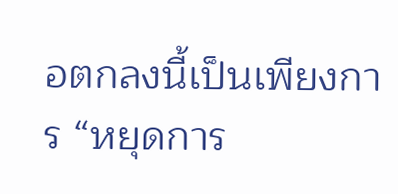อตกลงนี้เป็นเพียงการ “หยุดการ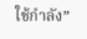ใช้กำลัง”